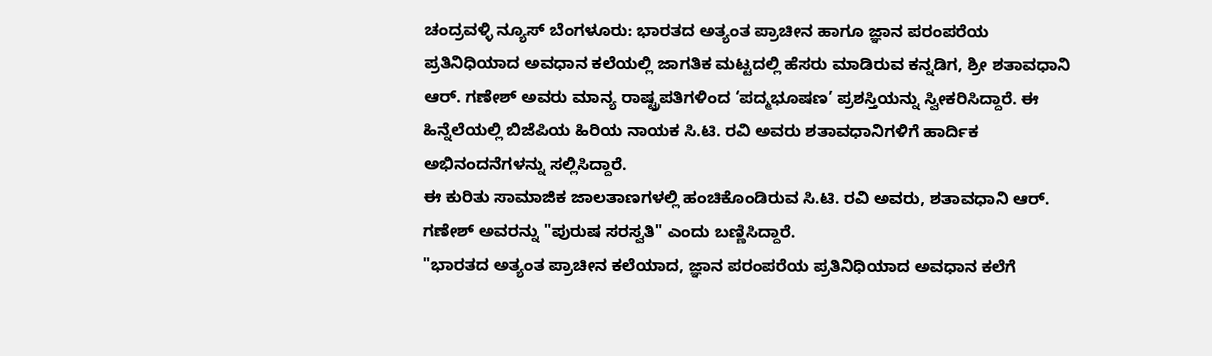ಚಂದ್ರವಳ್ಳಿ ನ್ಯೂಸ್ ಬೆಂಗಳೂರು: ಭಾರತದ ಅತ್ಯಂತ ಪ್ರಾಚೀನ ಹಾಗೂ ಜ್ಞಾನ ಪರಂಪರೆಯ ಪ್ರತಿನಿಧಿಯಾದ ಅವಧಾನ ಕಲೆಯಲ್ಲಿ ಜಾಗತಿಕ ಮಟ್ಟದಲ್ಲಿ ಹೆಸರು ಮಾಡಿರುವ ಕನ್ನಡಿಗ, ಶ್ರೀ ಶತಾವಧಾನಿ ಆರ್. ಗಣೇಶ್ ಅವರು ಮಾನ್ಯ ರಾಷ್ಟ್ರಪತಿಗಳಿಂದ ‘ಪದ್ಮಭೂಷಣ’ ಪ್ರಶಸ್ತಿಯನ್ನು ಸ್ವೀಕರಿಸಿದ್ದಾರೆ. ಈ ಹಿನ್ನೆಲೆಯಲ್ಲಿ ಬಿಜೆಪಿಯ ಹಿರಿಯ ನಾಯಕ ಸಿ.ಟಿ. ರವಿ ಅವರು ಶತಾವಧಾನಿಗಳಿಗೆ ಹಾರ್ದಿಕ ಅಭಿನಂದನೆಗಳನ್ನು ಸಲ್ಲಿಸಿದ್ದಾರೆ.
ಈ ಕುರಿತು ಸಾಮಾಜಿಕ ಜಾಲತಾಣಗಳಲ್ಲಿ ಹಂಚಿಕೊಂಡಿರುವ ಸಿ.ಟಿ. ರವಿ ಅವರು, ಶತಾವಧಾನಿ ಆರ್. ಗಣೇಶ್ ಅವರನ್ನು "ಪುರುಷ ಸರಸ್ವತಿ" ಎಂದು ಬಣ್ಣಿಸಿದ್ದಾರೆ.
"ಭಾರತದ ಅತ್ಯಂತ ಪ್ರಾಚೀನ ಕಲೆಯಾದ, ಜ್ಞಾನ ಪರಂಪರೆಯ ಪ್ರತಿನಿಧಿಯಾದ ಅವಧಾನ ಕಲೆಗೆ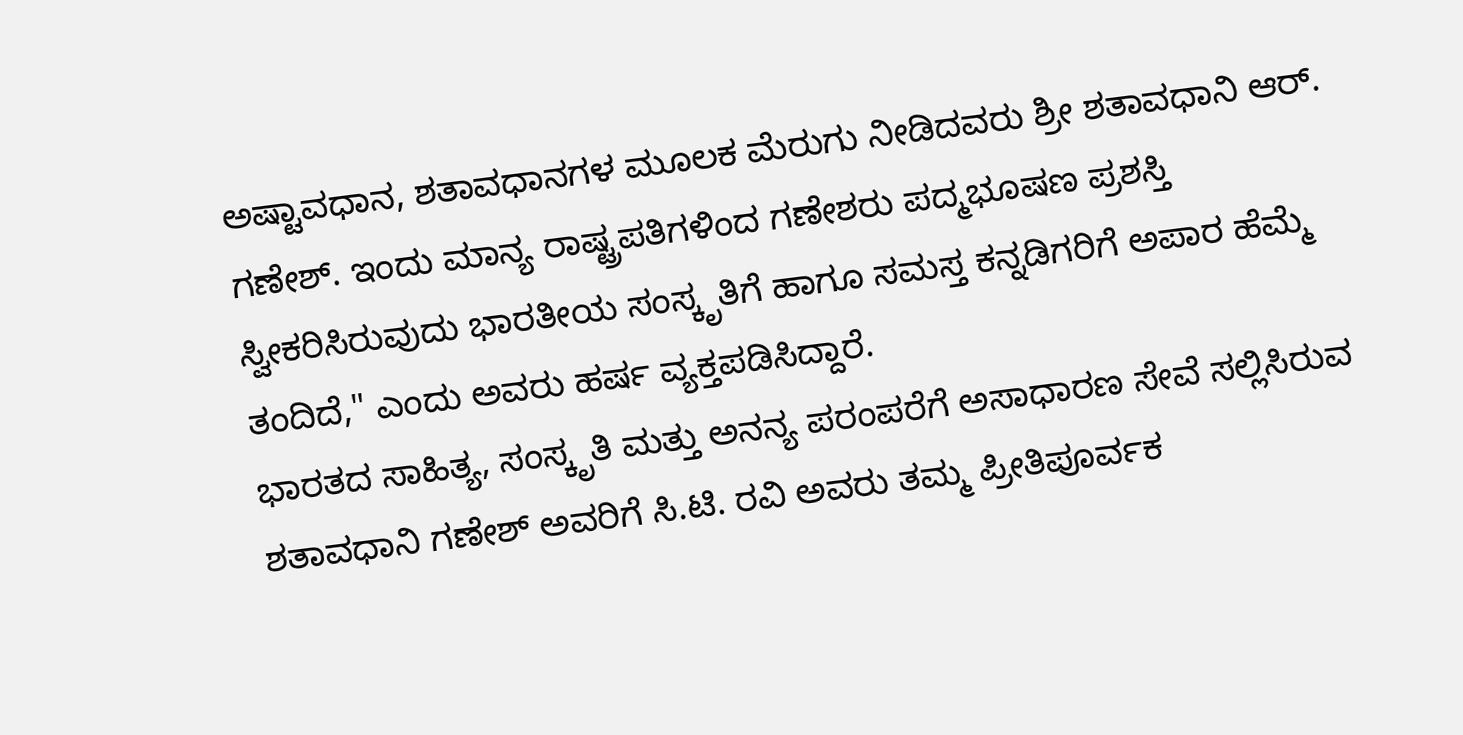ಅಷ್ಟಾವಧಾನ, ಶತಾವಧಾನಗಳ ಮೂಲಕ ಮೆರುಗು ನೀಡಿದವರು ಶ್ರೀ ಶತಾವಧಾನಿ ಆರ್. ಗಣೇಶ್. ಇಂದು ಮಾನ್ಯ ರಾಷ್ಟ್ರಪತಿಗಳಿಂದ ಗಣೇಶರು ಪದ್ಮಭೂಷಣ ಪ್ರಶಸ್ತಿ ಸ್ವೀಕರಿಸಿರುವುದು ಭಾರತೀಯ ಸಂಸ್ಕೃತಿಗೆ ಹಾಗೂ ಸಮಸ್ತ ಕನ್ನಡಿಗರಿಗೆ ಅಪಾರ ಹೆಮ್ಮೆ ತಂದಿದೆ," ಎಂದು ಅವರು ಹರ್ಷ ವ್ಯಕ್ತಪಡಿಸಿದ್ದಾರೆ.
ಭಾರತದ ಸಾಹಿತ್ಯ, ಸಂಸ್ಕೃತಿ ಮತ್ತು ಅನನ್ಯ ಪರಂಪರೆಗೆ ಅಸಾಧಾರಣ ಸೇವೆ ಸಲ್ಲಿಸಿರುವ ಶತಾವಧಾನಿ ಗಣೇಶ್ ಅವರಿಗೆ ಸಿ.ಟಿ. ರವಿ ಅವರು ತಮ್ಮ ಪ್ರೀತಿಪೂರ್ವಕ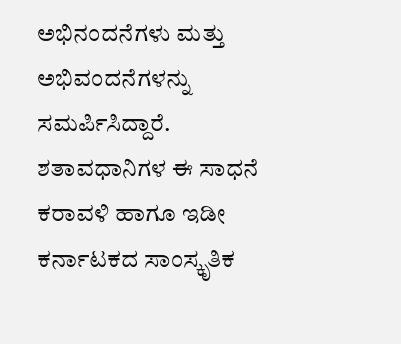ಅಭಿನಂದನೆಗಳು ಮತ್ತು ಅಭಿವಂದನೆಗಳನ್ನು ಸಮರ್ಪಿಸಿದ್ದಾರೆ. ಶತಾವಧಾನಿಗಳ ಈ ಸಾಧನೆ ಕರಾವಳಿ ಹಾಗೂ ಇಡೀ ಕರ್ನಾಟಕದ ಸಾಂಸ್ಕೃತಿಕ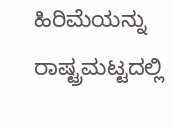ಹಿರಿಮೆಯನ್ನು ರಾಷ್ಟ್ರಮಟ್ಟದಲ್ಲಿ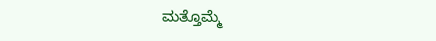ಮತ್ತೊಮ್ಮೆ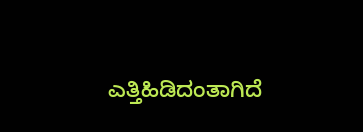ಎತ್ತಿಹಿಡಿದಂತಾಗಿದೆ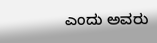ಎಂದು ಅವರು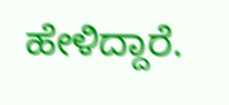ಹೇಳಿದ್ದಾರೆ.